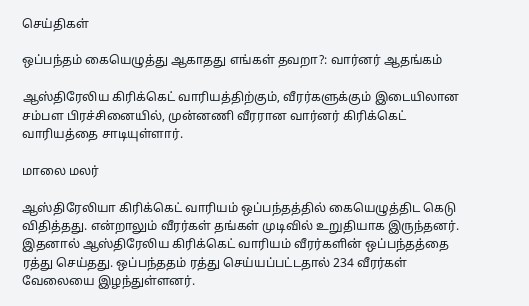செய்திகள்

ஒப்பந்தம் கையெழுத்து ஆகாதது எங்கள் தவறா?: வார்னர் ஆதங்கம்

ஆஸ்திரேலிய கிரிக்கெட் வாரியத்திற்கும், வீரர்களுக்கும் இடையிலான சம்பள பிரச்சினையில், முன்னணி வீரரான வார்னர் கிரிக்கெட் வாரியத்தை சாடியுள்ளார்.

மாலை மலர்

ஆஸ்திரேலியா கிரிக்கெட் வாரியம் ஒப்பந்தத்தில் கையெழுத்திட கெடு விதித்தது. என்றாலும் வீரர்கள் தங்கள் முடிவில் உறுதியாக இருந்தனர். இதனால் ஆஸ்திரேலிய கிரிக்கெட் வாரியம் வீரர்களின் ஒப்பந்தத்தை ரத்து செய்தது. ஒப்பந்ததம் ரத்து செய்யப்பட்டதால் 234 வீரர்கள் வேலையை இழந்துள்ளனர்.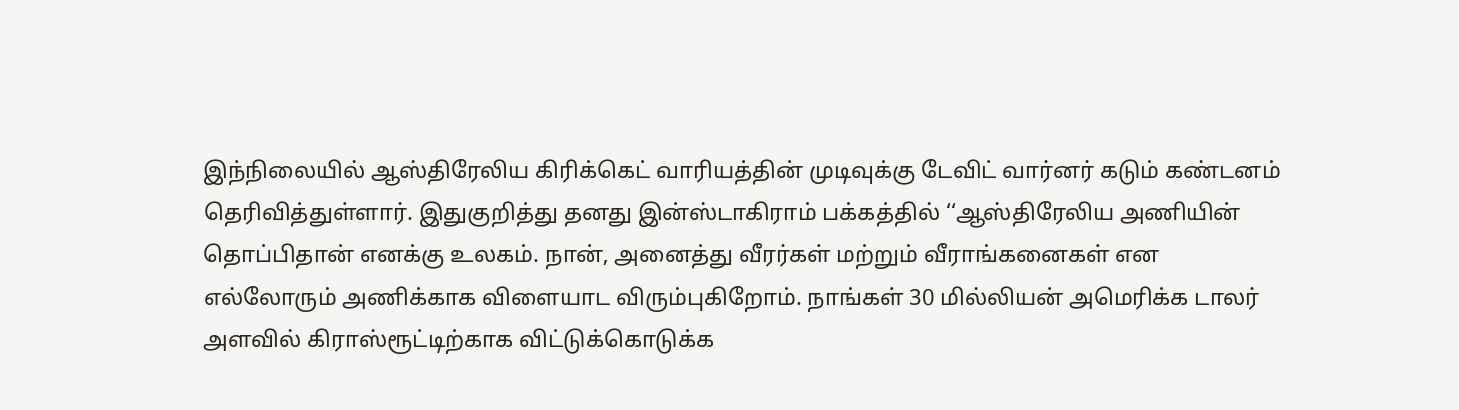இந்நிலையில் ஆஸ்திரேலிய கிரிக்கெட் வாரியத்தின் முடிவுக்கு டேவிட் வார்னர் கடும் கண்டனம் தெரிவித்துள்ளார். இதுகுறித்து தனது இன்ஸ்டாகிராம் பக்கத்தில் ‘‘ஆஸ்திரேலிய அணியின் தொப்பிதான் எனக்கு உலகம். நான், அனைத்து வீரர்கள் மற்றும் வீராங்கனைகள் என எல்லோரும் அணிக்காக விளையாட விரும்புகிறோம். நாங்கள் 30 மில்லியன் அமெரிக்க டாலர் அளவில் கிராஸ்ரூட்டிற்காக விட்டுக்கொடுக்க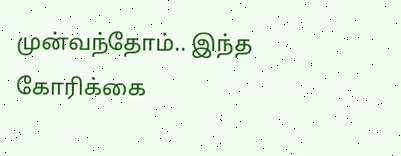முன்வந்தோம்.. இந்த கோரிக்கை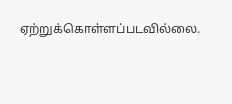ஏற்றுக்கொள்ளப்படவில்லை.